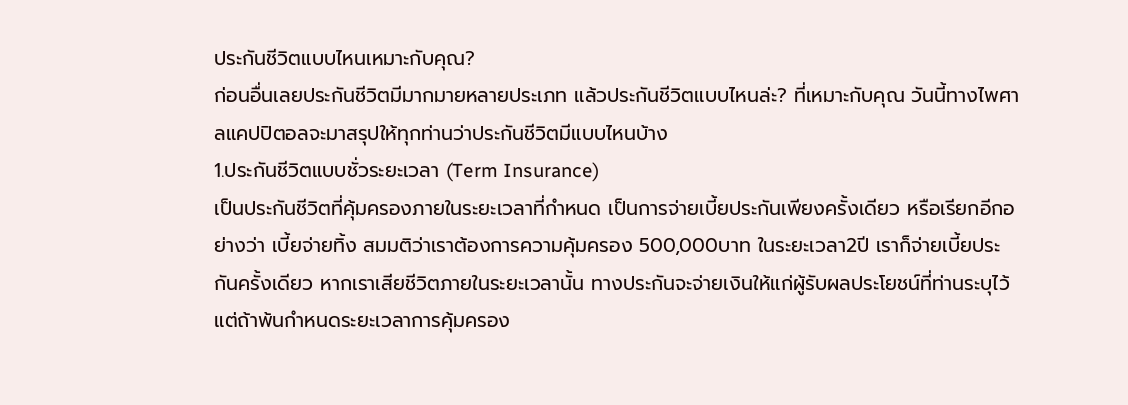ประกันชีวิตแบบไหนเหมาะกับคุณ?
ก่อนอื่นเลยประกันชีวิตมีมากมายหลายประเภท แล้วประกันชีวิตแบบไหนล่ะ? ที่เหมาะกับคุณ วันนี้ทางไพศาลแคปปิตอลจะมาสรุปให้ทุกท่านว่าประกันชีวิตมีแบบไหนบ้าง
1.ประกันชีวิตแบบชั่วระยะเวลา (Term Insurance)
เป็นประกันชีวิตที่คุ้มครองภายในระยะเวลาที่กำหนด เป็นการจ่ายเบี้ยประกันเพียงครั้งเดียว หรือเรียกอีกอย่างว่า เบี้ยจ่ายทิ้ง สมมติว่าเราต้องการความคุ้มครอง 500,000บาท ในระยะเวลา2ปี เราก็จ่ายเบี้ยประกันครั้งเดียว หากเราเสียชีวิตภายในระยะเวลานั้น ทางประกันจะจ่ายเงินให้แก่ผู้รับผลประโยชน์ที่ท่านระบุไว้ แต่ถ้าพ้นกำหนดระยะเวลาการคุ้มครอง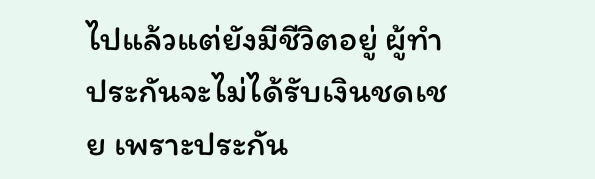ไปแล้วแต่ยังมีชีวิตอยู่ ผู้ทำประกันจะไม่ได้รับเงินชดเชย เพราะประกัน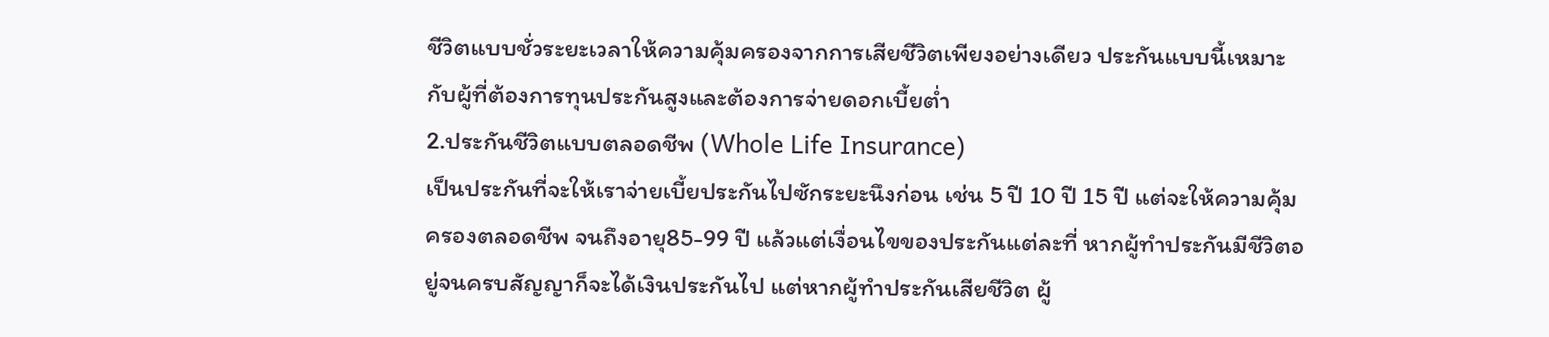ชีวิตแบบชั่วระยะเวลาให้ความคุ้มครองจากการเสียชีวิตเพียงอย่างเดียว ประกันแบบนี้เหมาะกับผู้ที่ต้องการทุนประกันสูงและต้องการจ่ายดอกเบี้ยต่ำ
2.ประกันชีวิตแบบตลอดชีพ (Whole Life Insurance)
เป็นประกันที่จะให้เราจ่ายเบี้ยประกันไปซักระยะนึงก่อน เช่น 5 ปี 10 ปี 15 ปี แต่จะให้ความคุ้มครองตลอดชีพ จนถึงอายุ85-99 ปี แล้วแต่เงื่อนไขของประกันแต่ละที่ หากผู้ทำประกันมีชีวิตอยู่จนครบสัญญาก็จะได้เงินประกันไป แต่หากผู้ทำประกันเสียชีวิต ผู้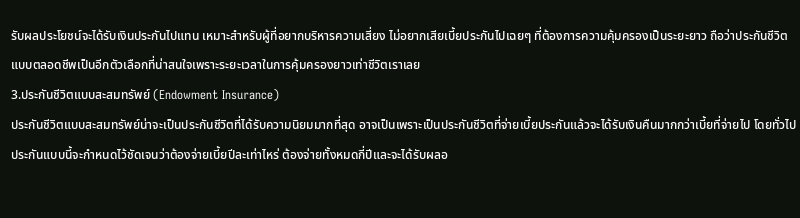รับผลประโยชน์จะได้รับเงินประกันไปแทน เหมาะสำหรับผู้ที่อยากบริหารความเสี่ยง ไม่อยากเสียเบี้ยประกันไปเฉยๆ ที่ต้องการความคุ้มครองเป็นระยะยาว ถือว่าประกันชีวิตแบบตลอดชีพเป็นอีกตัวเลือกที่น่าสนใจเพราะระยะเวลาในการคุ้มครองยาวเท่าชีวิตเราเลย
3.ประกันชีวิตแบบสะสมทรัพย์ (Endowment Insurance)
ประกันชีวิตแบบสะสมทรัพย์น่าจะเป็นประกันชีวิตที่ได้รับความนิยมมากที่สุด อาจเป็นเพราะเป็นประกันชีวิตที่จ่ายเบี้ยประกันแล้วจะได้รับเงินคืนมากกว่าเบี้ยที่จ่ายไป โดยทั่วไปประกันแบบนี้จะกำหนดไว้ชัดเจนว่าต้องจ่ายเบี้ยปีละเท่าไหร่ ต้องจ่ายทั้งหมดกี่ปีและจะได้รับผลอ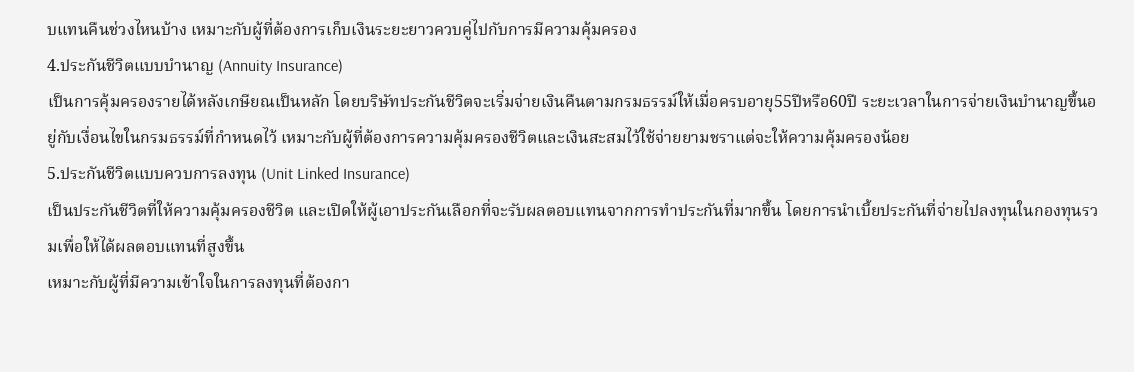บแทนคืนช่วงไหนบ้าง เหมาะกับผู้ที่ต้องการเก็บเงินระยะยาวควบคู่ไปกับการมีความคุ้มครอง
4.ประกันชีวิตแบบบำนาญ (Annuity Insurance)
เป็นการคุ้มครองรายได้หลังเกษียณเป็นหลัก โดยบริษัทประกันชีวิตจะเริ่มจ่ายเงินคืนตามกรมธรรม์ให้เมื่อครบอายุ55ปีหรือ60ปี ระยะเวลาในการจ่ายเงินบำนาญขึ้นอยู่กับเงื่อนไขในกรมธรรม์ที่กำหนดไว้ เหมาะกับผู้ที่ต้องการความคุ้มครองชีวิตและเงินสะสมไว้ใช้จ่ายยามชราแต่จะให้ความคุ้มครองน้อย
5.ประกันชีวิตแบบควบการลงทุน (Unit Linked Insurance)
เป็นประกันชีวิตที่ให้ความคุ้มครองชีวิต และเปิดให้ผู้เอาประกันเลือกที่จะรับผลตอบแทนจากการทำประกันที่มากขึ้น โดยการนำเบี้ยประกันที่จ่ายไปลงทุนในกองทุนรวมเพื่อให้ได้ผลตอบแทนที่สูงขึ้น
เหมาะกับผู้ที่มีความเข้าใจในการลงทุนที่ต้องกา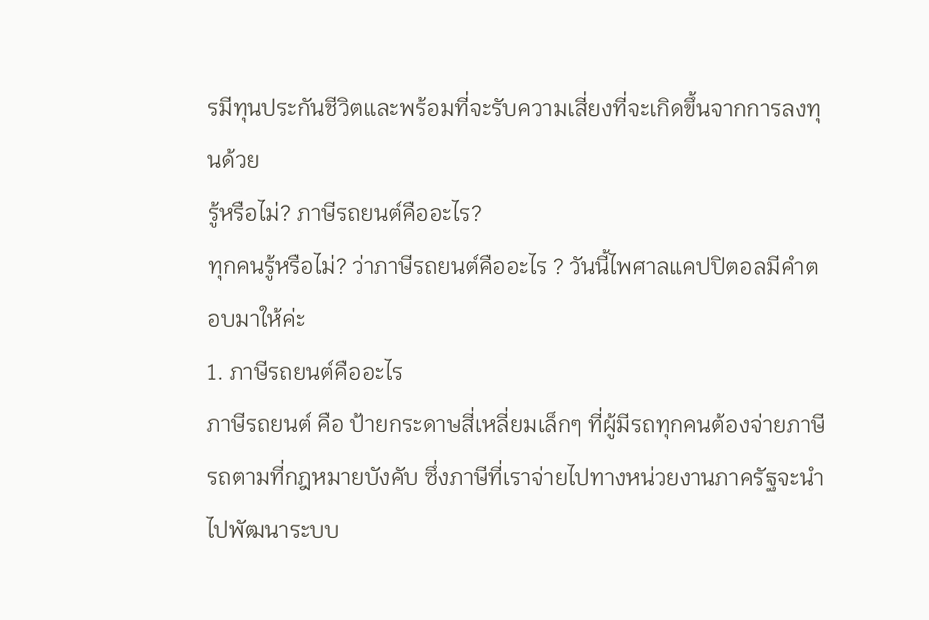รมีทุนประกันชีวิตและพร้อมที่จะรับความเสี่ยงที่จะเกิดขึ้นจากการลงทุนด้วย
รู้หรือไม่? ภาษีรถยนต์คืออะไร?
ทุกคนรู้หรือไม่? ว่าภาษีรถยนต์คืออะไร ? วันนี้ไพศาลแคปปิตอลมีคำตอบมาให้ค่ะ
1. ภาษีรถยนต์คืออะไร
ภาษีรถยนต์ คือ ป้ายกระดาษสี่เหลี่ยมเล็กๆ ที่ผู้มีรถทุกคนต้องจ่ายภาษีรถตามที่กฎหมายบังคับ ซึ่งภาษีที่เราจ่ายไปทางหน่วยงานภาครัฐจะนำไปพัฒนาระบบ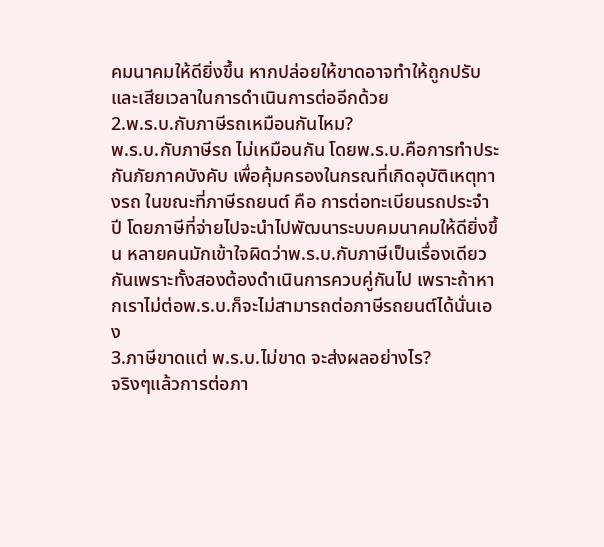คมนาคมให้ดียิ่งขึ้น หากปล่อยให้ขาดอาจทำให้ถูกปรับและเสียเวลาในการดำเนินการต่ออีกด้วย
2.พ.ร.บ.กับภาษีรถเหมือนกันไหม?
พ.ร.บ.กับภาษีรถ ไม่เหมือนกัน โดยพ.ร.บ.คือการทำประกันภัยภาคบังคับ เพื่อคุ้มครองในกรณที่เกิดอุบัติเหตุทางรถ ในขณะที่ภาษีรถยนต์ คือ การต่อทะเบียนรถประจำปี โดยภาษีที่จ่ายไปจะนำไปพัฒนาระบบคมนาคมให้ดียิ่งขึ้น หลายคนมักเข้าใจผิดว่าพ.ร.บ.กับภาษีเป็นเรื่องเดียวกันเพราะทั้งสองต้องดำเนินการควบคู่กันไป เพราะถ้าหากเราไม่ต่อพ.ร.บ.ก็จะไม่สามารถต่อภาษีรถยนต์ได้นั่นเอง
3.ภาษีขาดแต่ พ.ร.บ.ไม่ขาด จะส่งผลอย่างไร?
จริงๆแล้วการต่อภา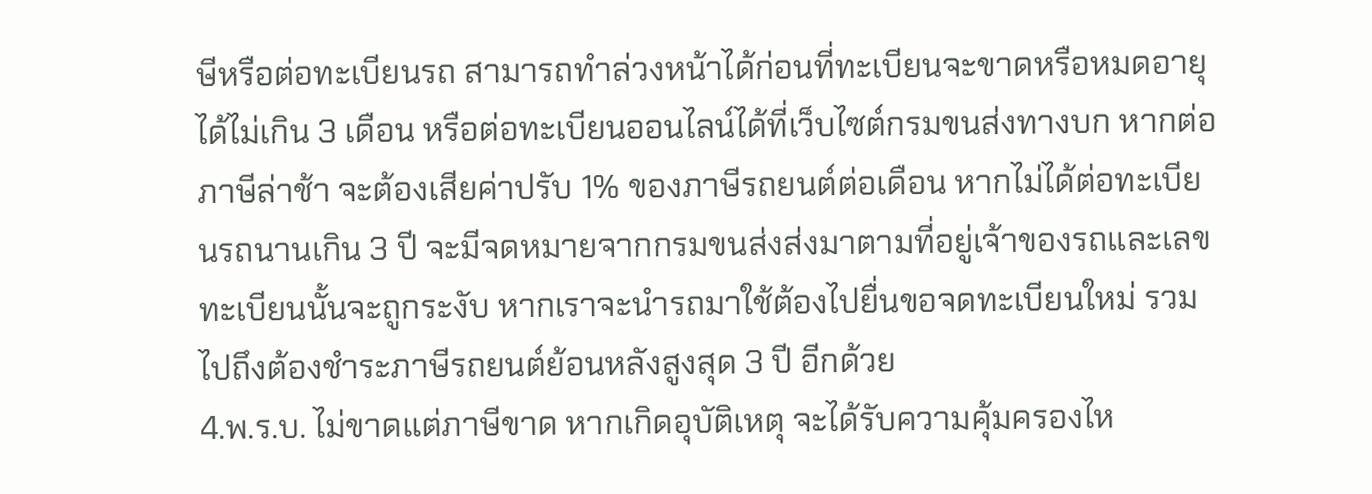ษีหรือต่อทะเบียนรถ สามารถทำล่วงหน้าได้ก่อนที่ทะเบียนจะขาดหรือหมดอายุได้ไม่เกิน 3 เดือน หรือต่อทะเบียนออนไลน์ได้ที่เว็บไซต์กรมขนส่งทางบก หากต่อภาษีล่าช้า จะต้องเสียค่าปรับ 1% ของภาษีรถยนต์ต่อเดือน หากไม่ได้ต่อทะเบียนรถนานเกิน 3 ปี จะมีจดหมายจากกรมขนส่งส่งมาตามที่อยู่เจ้าของรถและเลขทะเบียนนั้นจะถูกระงับ หากเราจะนำรถมาใช้ต้องไปยื่นขอจดทะเบียนใหม่ รวมไปถึงต้องชำระภาษีรถยนต์ย้อนหลังสูงสุด 3 ปี อีกด้วย
4.พ.ร.บ. ไม่ขาดแต่ภาษีขาด หากเกิดอุบัติเหตุ จะได้รับความคุ้มครองไห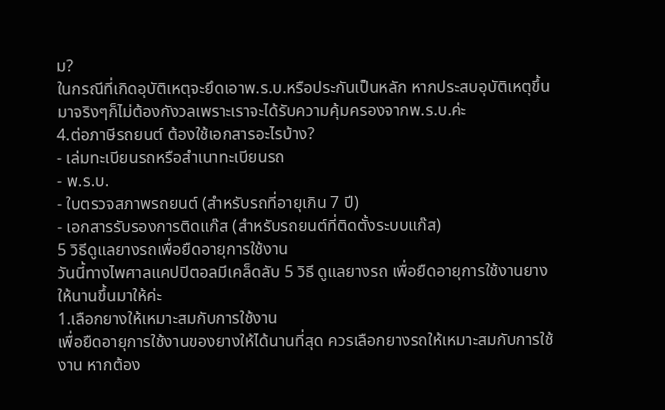ม?
ในกรณีที่เกิดอุบัติเหตุจะยึดเอาพ.ร.บ.หรือประกันเป็นหลัก หากประสบอุบัติเหตุขึ้นมาจริงๆก็ไม่ต้องกังวลเพราะเราจะได้รับความคุ้มครองจากพ.ร.บ.ค่ะ
4.ต่อภาษีรถยนต์ ต้องใช้เอกสารอะไรบ้าง?
- เล่มทะเบียนรถหรือสำเนาทะเบียนรถ
- พ.ร.บ.
- ใบตรวจสภาพรถยนต์ (สำหรับรถที่อายุเกิน 7 ปี)
- เอกสารรับรองการติดแก๊ส (สำหรับรถยนต์ที่ติดตั้งระบบแก๊ส)
5 วิธีดูแลยางรถเพื่อยืดอายุการใช้งาน
วันนี้ทางไพศาลแคปปิตอลมีเคล็ดลับ 5 วิธี ดูแลยางรถ เพื่อยืดอายุการใช้งานยางให้นานขึ้นมาให้ค่ะ
1.เลือกยางให้เหมาะสมกับการใช้งาน
เพื่อยืดอายุการใช้งานของยางให้ได้นานที่สุด ควรเลือกยางรถให้เหมาะสมกับการใช้งาน หากต้อง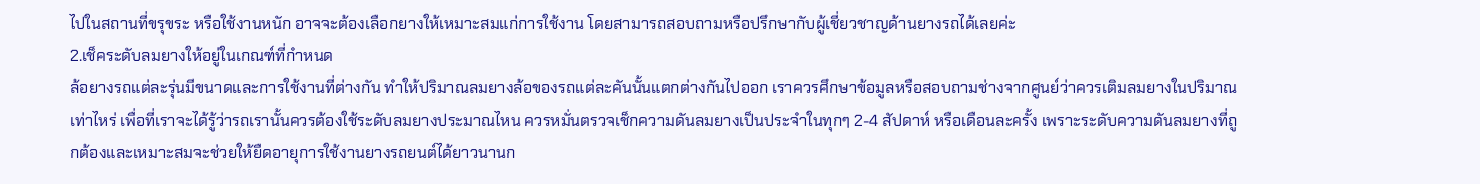ไปในสถานที่ขรุขระ หรือใช้งานหนัก อาจจะต้องเลือกยางให้เหมาะสมแก่การใช้งาน โดยสามารถสอบถามหรือปรึกษากับผู้เชี่ยวชาญด้านยางรถได้เลยค่ะ
2.เช็คระดับลมยางให้อยู่ในเกณฑ์ที่กำหนด
ล้อยางรถแต่ละรุ่นมีขนาดและการใช้งานที่ต่างกัน ทำให้ปริมาณลมยางล้อของรถแต่ละคันนั้นแตกต่างกันไปออก เราควรศึกษาข้อมูลหรือสอบถามช่างจากศูนย์ว่าควรเติมลมยางในปริมาณเท่าไหร่ เพื่อที่เราจะได้รู้ว่ารถเรานั้นควรต้องใช้ระดับลมยางประมาณไหน ควรหมั่นตรวจเช็กความดันลมยางเป็นประจำในทุกๆ 2-4 สัปดาห์ หรือเดือนละครั้ง เพราะระดับความดันลมยางที่ถูกต้องและเหมาะสมจะช่วยให้ยืดอายุการใช้งานยางรถยนต์ได้ยาวนานก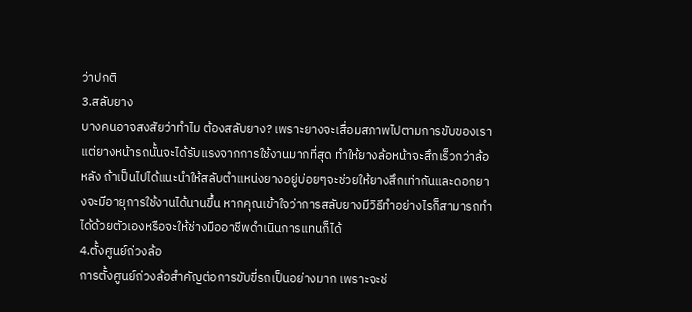ว่าปกติ
3.สลับยาง
บางคนอาจสงสัยว่าทำไม ต้องสลับยาง? เพราะยางจะเสื่อมสภาพไปตามการขับของเรา แต่ยางหน้ารถนั้นจะได้รับแรงจากการใช้งานมากที่สุด ทำให้ยางล้อหน้าจะสึกเร็วกว่าล้อหลัง ถ้าเป็นไปได้แนะนำให้สลับตำแหน่งยางอยู่บ่อยๆจะช่วยให้ยางสึกเท่ากันและดอกยางจะมีอายุการใช้งานได้นานขึ้น หากคุณเข้าใจว่าการสลับยางมีวิธีทำอย่างไรก็สามารถทำได้ด้วยตัวเองหรือจะให้ช่างมืออาชีพดำเนินการแทนก็ได้
4.ตั้งศูนย์ถ่วงล้อ
การตั้งศูนย์ถ่วงล้อสำคัญต่อการขับขี่รถเป็นอย่างมาก เพราะจะช่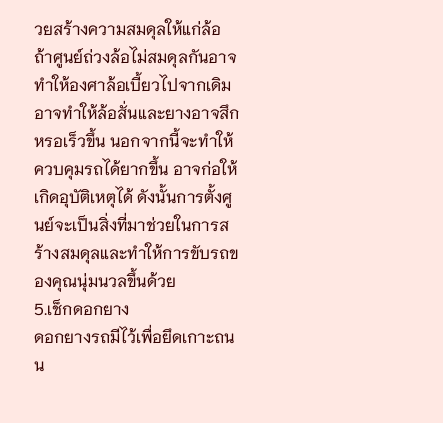วยสร้างความสมดุลให้แก่ล้อ ถ้าศูนย์ถ่วงล้อไม่สมดุลกันอาจทำให้องศาล้อเบี้ยวไปจากเดิม อาจทำให้ล้อสั่นและยางอาจสึกหรอเร็วขึ้น นอกจากนี้จะทำให้ควบคุมรถได้ยากขึ้น อาจก่อให้เกิดอุบัติเหตุได้ ดังนั้นการตั้งศูนย์จะเป็นสิ่งที่มาช่วยในการสร้างสมดุลและทำให้การขับรถของคุณนุ่มนวลขึ้นด้วย
5.เช็กดอกยาง
ดอกยางรถมีไว้เพื่อยึดเกาะถนน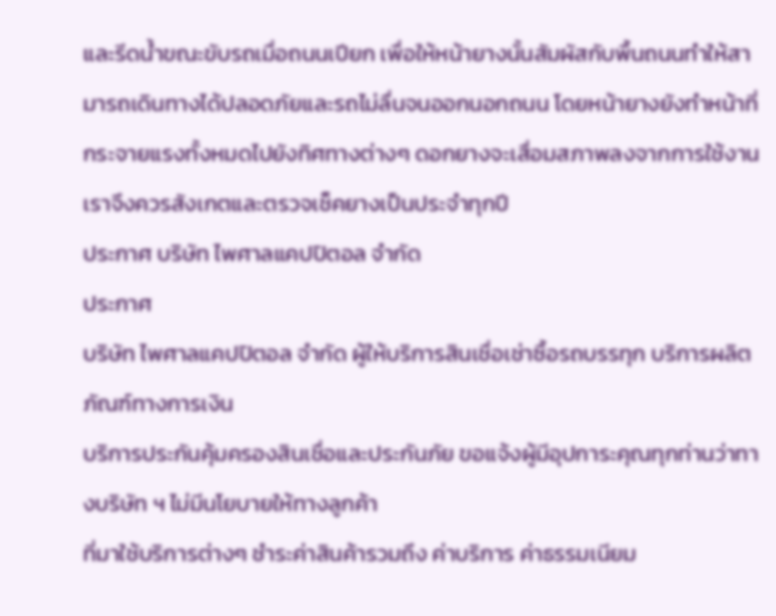และรีดน้ำขณะขับรถเมื่อถนนเปียก เพื่อให้หน้ายางนั้นสัมผัสกับพื้นถนนทำให้สามารถเดินทางได้ปลอดภัยและรถไม่ลื่นจนออกนอกถนน โดยหน้ายางยังทำหน้าที่กระจายแรงทั้งหมดไปยังทิศทางต่างๆ ดอกยางจะเสื่อมสภาพลงจากการใช้งาน เราจึงควรสังเกตและตรวจเช็คยางเป็นประจำทุกปี
ประกาศ บริษัท ไพศาลแคปปิตอล จำกัด
ประกาศ
บริษัท ไพศาลแคปปิตอล จำกัด ผู้ให้บริการสินเชื่อเช่าซื้อรถบรรทุก บริการผลิตภัณฑ์ทางการเงิน
บริการประกันคุ้มครองสินเชื่อและประกันภัย ขอแจ้งผู้มีอุปการะคุณทุกท่านว่าทางบริษัท ฯ ไม่มีนโยบายให้ทางลูกค้า
ที่มาใช้บริการต่างๆ ชำระค่าสินค้ารวมถึง ค่าบริการ ค่าธรรมเนียม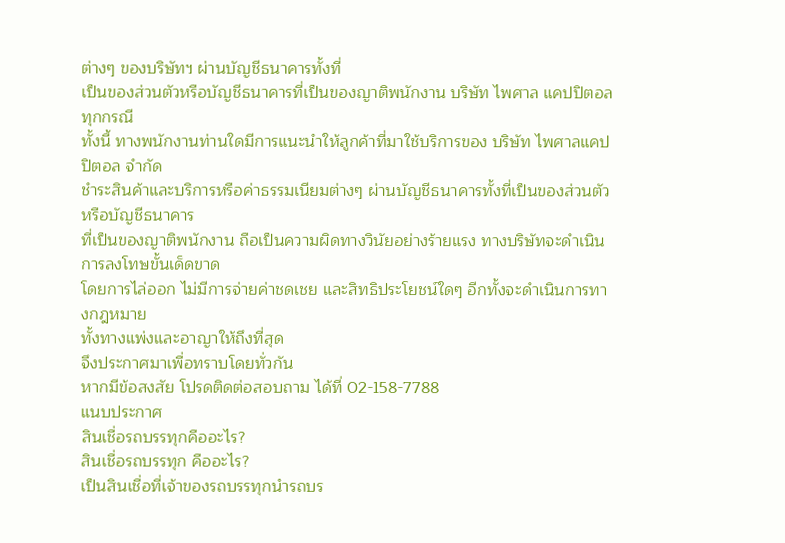ต่างๆ ของบริษัทฯ ผ่านบัญชีธนาคารทั้งที่
เป็นของส่วนตัวหรือบัญชีธนาคารที่เป็นของญาติพนักงาน บริษัท ไพศาล แคปปิตอล ทุกกรณี
ทั้งนี้ ทางพนักงานท่านใดมีการแนะนำให้ลูกค้าที่มาใช้บริการของ บริษัท ไพศาลแคปปิตอล จำกัด
ชำระสินค้าและบริการหรือค่าธรรมเนียมต่างๆ ผ่านบัญชีธนาคารทั้งที่เป็นของส่วนตัวหรือบัญชีธนาคาร
ที่เป็นของญาติพนักงาน ถือเป็นความผิดทางวินัยอย่างร้ายแรง ทางบริษัทจะดำเนินการลงโทษขั้นเด็ดขาด
โดยการไล่ออก ไม่มีการจ่ายค่าชดเชย และสิทธิประโยชน์ใดๆ อีกทั้งจะดำเนินการทางกฎหมาย
ทั้งทางแพ่งและอาญาให้ถึงที่สุด
จึงประกาศมาเพื่อทราบโดยทั่วกัน
หากมีข้อสงสัย โปรดติดต่อสอบถาม ได้ที่ 02-158-7788
แนบประกาศ
สินเชื่อรถบรรทุกคืออะไร?
สินเชื่อรถบรรทุก คืออะไร?
เป็นสินเชื่อที่เจ้าของรถบรรทุกนำรถบร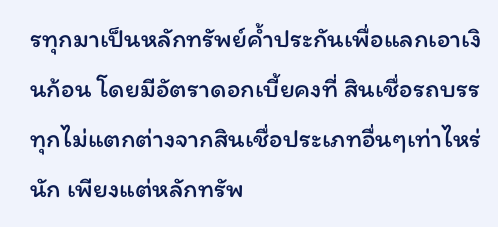รทุกมาเป็นหลักทรัพย์ค้ำประกันเพื่อแลกเอาเงินก้อน โดยมีอัตราดอกเบี้ยคงที่ สินเชื่อรถบรรทุกไม่แตกต่างจากสินเชื่อประเภทอื่นๆเท่าไหร่นัก เพียงแต่หลักทรัพ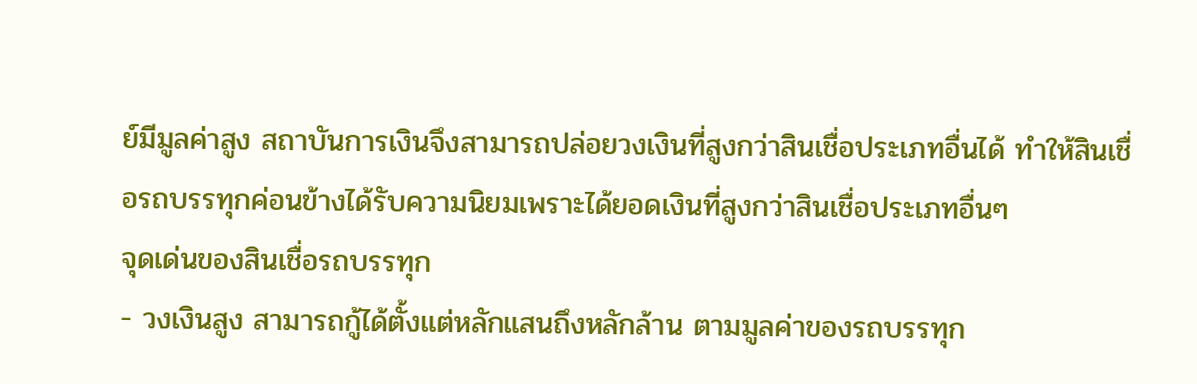ย์มีมูลค่าสูง สถาบันการเงินจึงสามารถปล่อยวงเงินที่สูงกว่าสินเชื่อประเภทอื่นได้ ทำให้สินเชื่อรถบรรทุกค่อนข้างได้รับความนิยมเพราะได้ยอดเงินที่สูงกว่าสินเชื่อประเภทอื่นๆ
จุดเด่นของสินเชื่อรถบรรทุก
- วงเงินสูง สามารถกู้ได้ตั้งแต่หลักแสนถึงหลักล้าน ตามมูลค่าของรถบรรทุก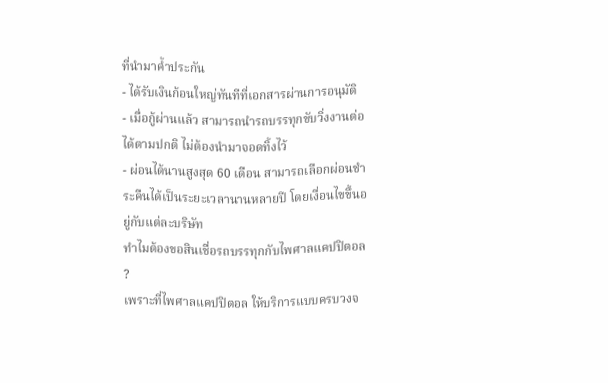ที่นำมาค้ำประกัน
- ได้รับเงินก้อนใหญ่ทันทีที่เอกสารผ่านการอนุมัติ
- เมื่อกู้ผ่านแล้ว สามารถนำรถบรรทุกขับวิ่งงานต่อได้ตามปกติ ไม่ต้องนำมาจอดทิ้งไว้
- ผ่อนได้นานสูงสุด 60 เดือน สามารถเลือกผ่อนชำระคืนได้เป็นระยะเวลานานหลายปี โดยเงื่อนไขขึ้นอยู่กับแต่ละบริษัท
ทำไมต้องขอสินเชื่อรถบรรทุกกับไพศาลแคปปิตอล ?
เพราะที่ไพศาลแคปปิตอล ให้บริการแบบครบวงจ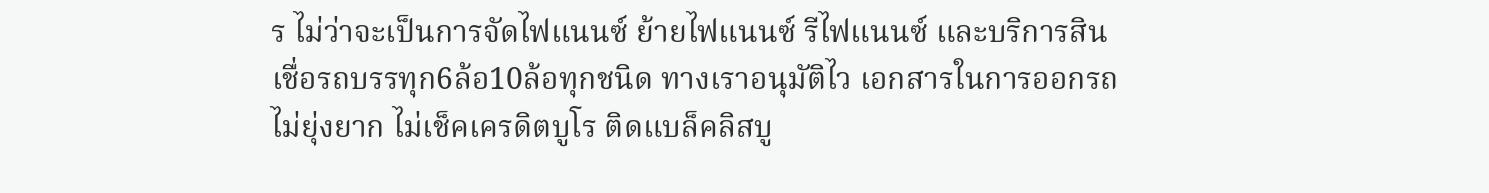ร ไม่ว่าจะเป็นการจัดไฟแนนซ์ ย้ายไฟแนนซ์ รีไฟแนนซ์ และบริการสินเชื่อรถบรรทุก6ล้อ10ล้อทุกชนิด ทางเราอนุมัติไว เอกสารในการออกรถไม่ยุ่งยาก ไม่เช็คเครดิตบูโร ติดแบล็คลิสบู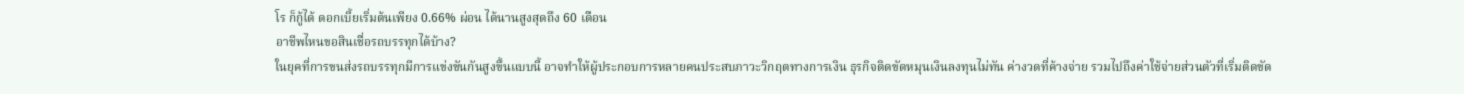โร ก็กู้ได้ ดอกเบี้ยเริ่มต้นเพียง 0.66% ผ่อน ได้นานสูงสุดถึง 60 เดือน
อาชีพไหนขอสินเชื่อรถบรรทุกได้บ้าง?
ในยุคที่การขนส่งรถบรรทุกมีการแข่งขันกันสูงขึ้นแบบนี้ อาจทำให้ผู้ประกอบการหลายคนประสบภาวะวิกฤตทางการเงิน ธุรกิจติดขัดหมุนเงินลงทุนไม่ทัน ค่างวดที่ค้างจ่าย รวมไปถึงค่าใช้จ่ายส่วนตัวที่เริ่มติดขัด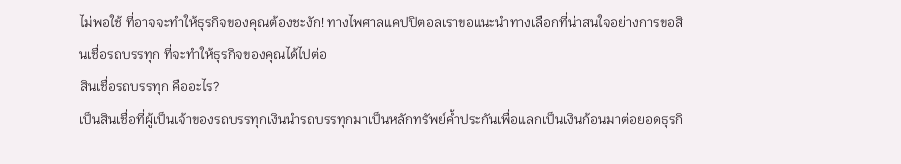ไม่พอใช้ ที่อาจจะทำให้ธุรกิจของคุณต้องชะงัก! ทางไพศาลแคปปิตอลเราขอแนะนำทางเลือกที่น่าสนใจอย่างการขอสินเชื่อรถบรรทุก ที่จะทำให้ธุรกิจของคุณได้ไปต่อ
สินเชื่อรถบรรทุก คืออะไร?
เป็นสินเชื่อที่ผู้เป็นเจ้าของรถบรรทุกเงินนำรถบรรทุกมาเป็นหลักทรัพย์ค้ำประกันเพื่อแลกเป็นเงินก้อนมาต่อยอดธุรกิ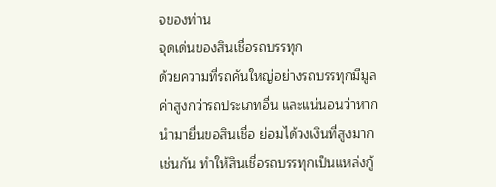จของท่าน
จุดเด่นของสินเชื่อรถบรรทุก
ด้วยความที่รถคันใหญ่อย่างรถบรรทุกมีมูลค่าสูงกว่ารถประเภทอื่น และแน่นอนว่าหากนำมายื่นขอสินเชื่อ ย่อมได้วงเงินที่สูงมากเช่นกัน ทำให้สินเชื่อรถบรรทุกเป็นแหล่งกู้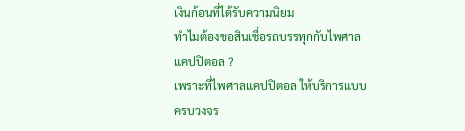เงินก้อนที่ได้รับความนิยม
ทำไมต้องขอสินเชื่อรถบรรทุกกับไพศาลแคปปิตอล ?
เพราะที่ไพศาลแคปปิตอล ให้บริการแบบครบวงจร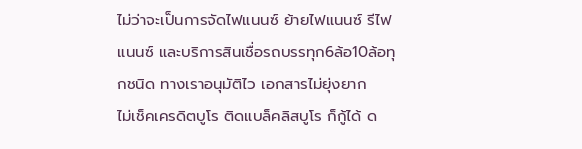ไม่ว่าจะเป็นการจัดไฟแนนซ์ ย้ายไฟแนนซ์ รีไฟแนนซ์ และบริการสินเชื่อรถบรรทุก6ล้อ10ล้อทุกชนิด ทางเราอนุมัติไว เอกสารไม่ยุ่งยาก
ไม่เช็คเครดิตบูโร ติดแบล็คลิสบูโร ก็กู้ได้ ด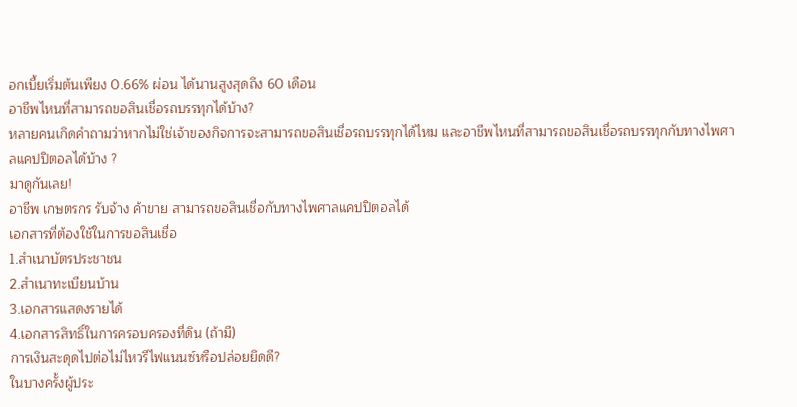อกเบี้ยเริ่มต้นเพียง 0.66% ผ่อน ได้นานสูงสุดถึง 60 เดือน
อาชีพไหนที่สามารถขอสินเชื่อรถบรรทุกได้บ้าง?
หลายคนเกิดคำถามว่าหากไม่ใช่เจ้าของกิจการจะสามารถขอสินเชื่อรถบรรทุกได้ไหม และอาชีพไหนที่สามารถขอสินเชื่อรถบรรทุกกับทางไพศาลแคปปิตอลได้บ้าง ?
มาดูกันเลย!
อาชีพ เกษตรกร รับจ้าง ค้าขาย สามารถขอสินเชื่อกับทางไพศาลแคปปิตอลได้
เอกสารที่ต้องใช้ในการขอสินเชื่อ
1.สำเนาบัตรประชาชน
2.สำเนาทะเบียนบ้าน
3.เอกสารแสดงรายได้
4.เอกสารสิทธิ์ในการครอบครองที่ดิน (ถ้ามี)
การเงินสะดุดไปต่อไม่ไหวรีไฟแนนซ์หรือปล่อยยึดดี?
ในบางครั้งผู้ประ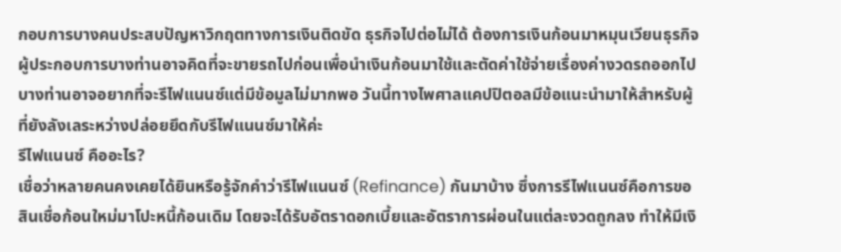กอบการบางคนประสบปัญหาวิกฤตทางการเงินติดขัด ธุรกิจไปต่อไม่ได้ ต้องการเงินก้อนมาหมุนเวียนธุรกิจ ผู้ประกอบการบางท่านอาจคิดที่จะขายรถไปก่อนเพื่อนำเงินก้อนมาใช้และตัดค่าใช้จ่ายเรื่องค่างวดรถออกไป บางท่านอาจอยากที่จะรีไฟแนนซ์แต่มีข้อมูลไม่มากพอ วันนี้ทางไพศาลแคปปิตอลมีข้อแนะนำมาให้สำหรับผู้ที่ยังลังเลระหว่างปล่อยยึดกับรีไฟแนนซ์มาให้ค่ะ
รีไฟแนนซ์ คืออะไร?
เชื่อว่าหลายคนคงเคยได้ยินหรือรู้จักคำว่ารีไฟแนนซ์ (Refinance) กันมาบ้าง ซึ่งการรีไฟแนนซ์คือการขอสินเชื่อก้อนใหม่มาโปะหนี้ก้อนเดิม โดยจะได้รับอัตราดอกเบี้ยและอัตราการผ่อนในแต่ละงวดถูกลง ทำให้มีเงิ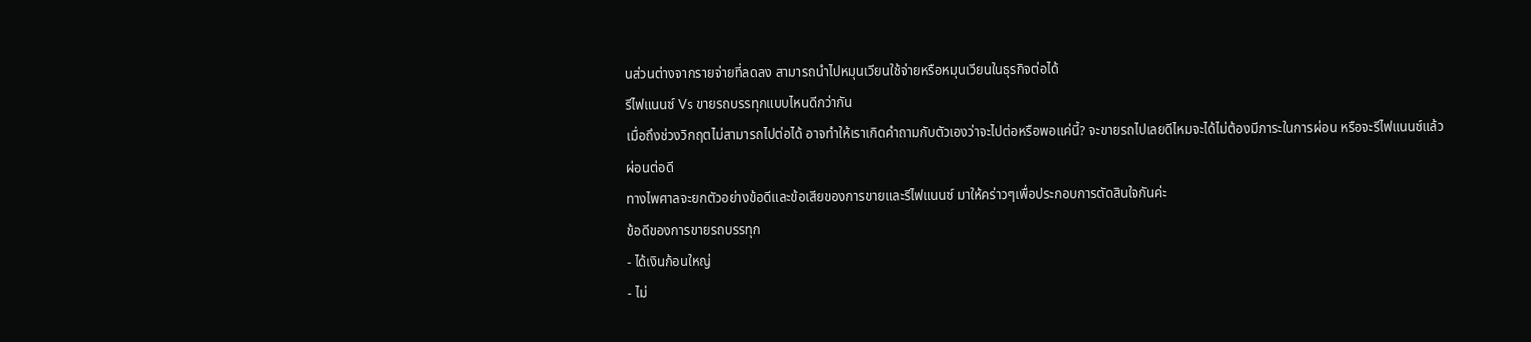นส่วนต่างจากรายจ่ายที่ลดลง สามารถนำไปหมุนเวียนใช้จ่ายหรือหมุนเวียนในธุรกิจต่อได้
รีไฟแนนซ์ Vs ขายรถบรรทุกแบบไหนดีกว่ากัน
เมื่อถึงช่วงวิกฤตไม่สามารถไปต่อได้ อาจทำให้เราเกิดคำถามกับตัวเองว่าจะไปต่อหรือพอแค่นี้? จะขายรถไปเลยดีไหมจะได้ไม่ต้องมีภาระในการผ่อน หรือจะรีไฟแนนซ์แล้วผ่อนต่อดี
ทางไพศาลจะยกตัวอย่างข้อดีและข้อเสียของการขายและรีไฟแนนซ์ มาให้คร่าวๆเพื่อประกอบการตัดสินใจกันค่ะ
ข้อดีของการขายรถบรรทุก
- ได้เงินก้อนใหญ่
- ไม่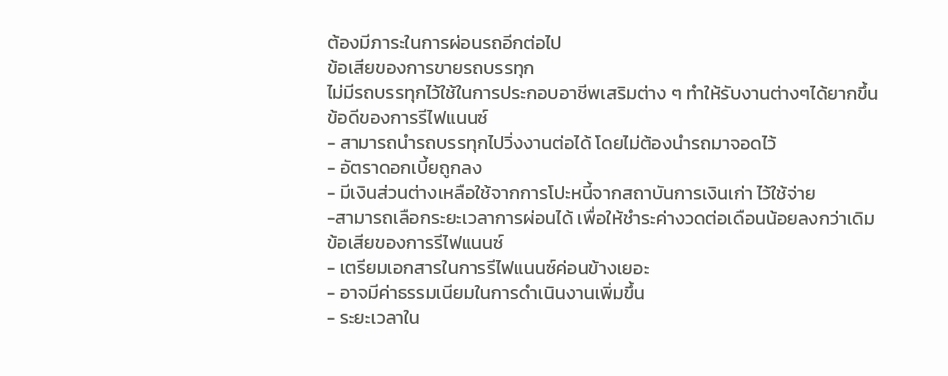ต้องมีภาระในการผ่อนรถอีกต่อไป
ข้อเสียของการขายรถบรรทุก
ไม่มีรถบรรทุกไว้ใช้ในการประกอบอาชีพเสริมต่าง ๆ ทำให้รับงานต่างๆได้ยากขึ้น
ข้อดีของการรีไฟแนนซ์
- สามารถนำรถบรรทุกไปวิ่งงานต่อได้ โดยไม่ต้องนำรถมาจอดไว้
- อัตราดอกเบี้ยถูกลง
- มีเงินส่วนต่างเหลือใช้จากการโปะหนี้จากสถาบันการเงินเก่า ไว้ใช้จ่าย
-สามารถเลือกระยะเวลาการผ่อนได้ เพื่อให้ชำระค่างวดต่อเดือนน้อยลงกว่าเดิม
ข้อเสียของการรีไฟแนนซ์
- เตรียมเอกสารในการรีไฟแนนซ์ค่อนข้างเยอะ
- อาจมีค่าธรรมเนียมในการดำเนินงานเพิ่มขึ้น
- ระยะเวลาใน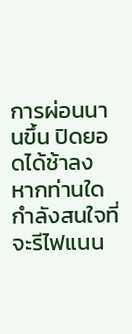การผ่อนนานขึ้น ปิดยอดได้ช้าลง
หากท่านใดกำลังสนใจที่จะรีไฟแนน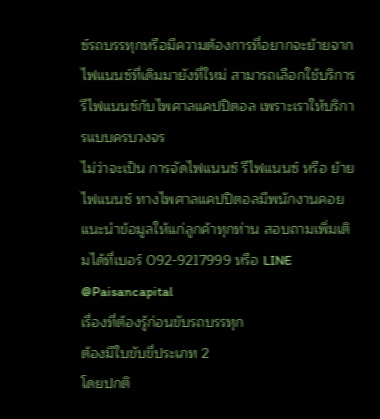ซ์รถบรรทุกหรือมีความต้องการที่อยากจะย้ายจากไฟแนนซ์ที่เดิมมายังที่ใหม่ สามารถเลือกใช้บริการรีไฟแนนซ์กับไพศาลแคปปิตอล เพราะเราให้บริการแบบครบวงจร
ไม่ว่าจะเป็น การจัดไฟแนนซ์ รีไฟแนนซ์ หรือ ย้ายไฟแนนซ์ ทางไพศาลแคปปิตอลมีพนักงานคอยแนะนำข้อมูลให้แก่ลูกค้าทุกท่าน สอบถามเพิ่มเติมได้ที่เบอร์ 092-9217999 หรือ LINE @Paisancapital
เรื่องที่ต้องรู้ก่อนขับรถบรรทุก
ต้องมีใบขับขี่ประเภท 2
โดยปกติ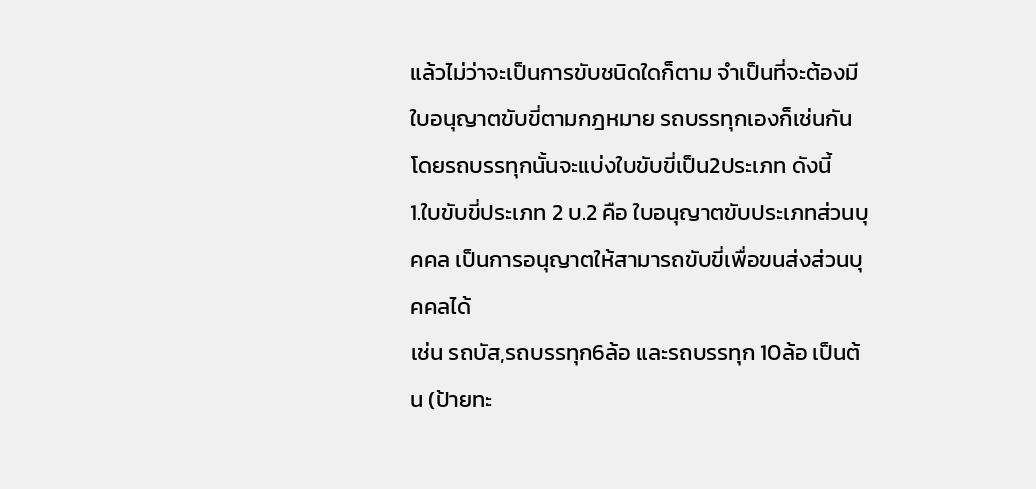แล้วไม่ว่าจะเป็นการขับชนิดใดก็ตาม จำเป็นที่จะต้องมีใบอนุญาตขับขี่ตามกฎหมาย รถบรรทุกเองก็เช่นกัน โดยรถบรรทุกนั้นจะแบ่งใบขับขี่เป็น2ประเภท ดังนี้
1.ใบขับขี่ประเภท 2 บ.2 คือ ใบอนุญาตขับประเภทส่วนบุคคล เป็นการอนุญาตให้สามารถขับขี่เพื่อขนส่งส่วนบุคคลได้
เช่น รถบัส,รถบรรทุก6ล้อ และรถบรรทุก 10ล้อ เป็นต้น (ป้ายทะ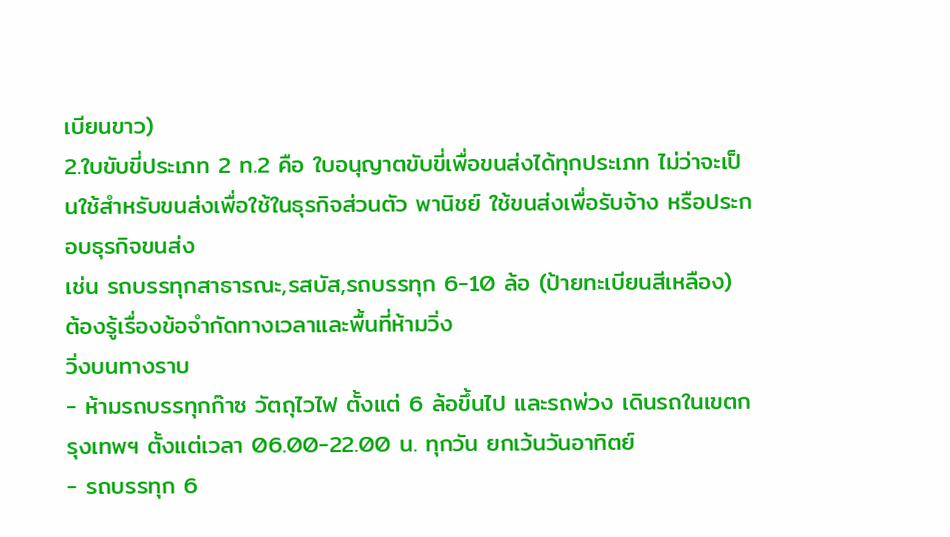เบียนขาว)
2.ใบขับขี่ประเภท 2 ท.2 คือ ใบอนุญาตขับขี่เพื่อขนส่งได้ทุกประเภท ไม่ว่าจะเป็นใช้สำหรับขนส่งเพื่อใช้ในธุรกิจส่วนตัว พานิชย์ ใช้ขนส่งเพื่อรับจ้าง หรือประกอบธุรกิจขนส่ง
เช่น รถบรรทุกสาธารณะ,รสบัส,รถบรรทุก 6-10 ล้อ (ป้ายทะเบียนสีเหลือง)
ต้องรู้เรื่องข้อจำกัดทางเวลาและพื้นที่ห้ามวิ่ง
วิ่งบนทางราบ
- ห้ามรถบรรทุกก๊าซ วัตถุไวไฟ ตั้งแต่ 6 ล้อขึ้นไป และรถพ่วง เดินรถในเขตกรุงเทพฯ ตั้งแต่เวลา 06.00-22.00 น. ทุกวัน ยกเว้นวันอาทิตย์
- รถบรรทุก 6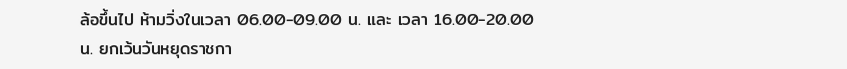ล้อขึ้นไป ห้ามวิ่งในเวลา 06.00-09.00 น. และ เวลา 16.00-20.00 น. ยกเว้นวันหยุดราชกา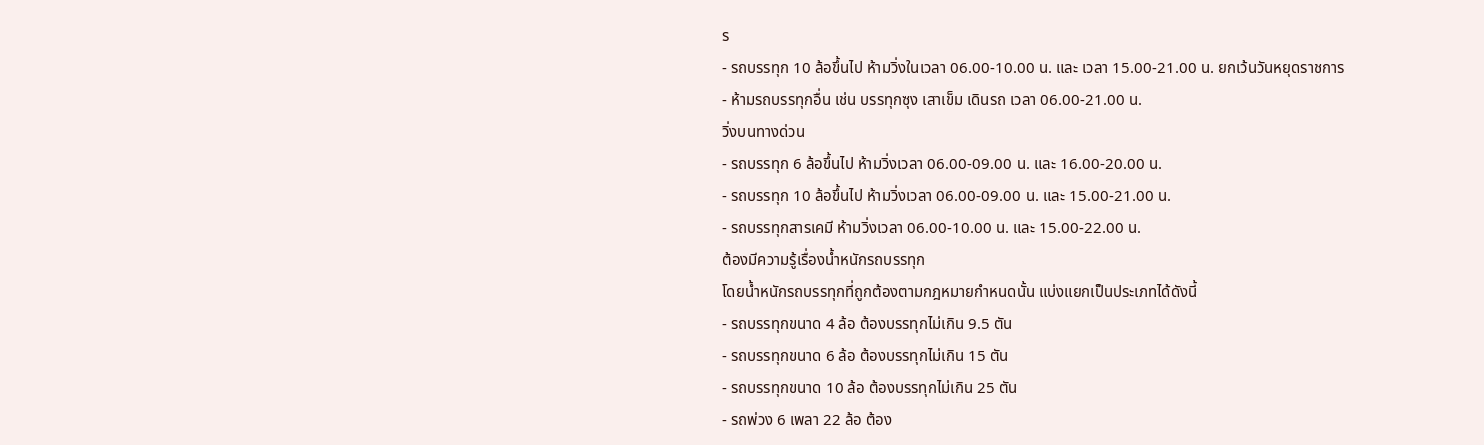ร
- รถบรรทุก 10 ล้อขึ้นไป ห้ามวิ่งในเวลา 06.00-10.00 น. และ เวลา 15.00-21.00 น. ยกเว้นวันหยุดราชการ
- ห้ามรถบรรทุกอื่น เช่น บรรทุกซุง เสาเข็ม เดินรถ เวลา 06.00-21.00 น.
วิ่งบนทางด่วน
- รถบรรทุก 6 ล้อขึ้นไป ห้ามวิ่งเวลา 06.00-09.00 น. และ 16.00-20.00 น.
- รถบรรทุก 10 ล้อขึ้นไป ห้ามวิ่งเวลา 06.00-09.00 น. และ 15.00-21.00 น.
- รถบรรทุกสารเคมี ห้ามวิ่งเวลา 06.00-10.00 น. และ 15.00-22.00 น.
ต้องมีความรู้เรื่องน้ำหนักรถบรรทุก
โดยน้ำหนักรถบรรทุกที่ถูกต้องตามกฎหมายกำหนดนั้น แบ่งแยกเป็นประเภทได้ดังนี้
- รถบรรทุกขนาด 4 ล้อ ต้องบรรทุกไม่เกิน 9.5 ตัน
- รถบรรทุกขนาด 6 ล้อ ต้องบรรทุกไม่เกิน 15 ตัน
- รถบรรทุกขนาด 10 ล้อ ต้องบรรทุกไม่เกิน 25 ตัน
- รถพ่วง 6 เพลา 22 ล้อ ต้อง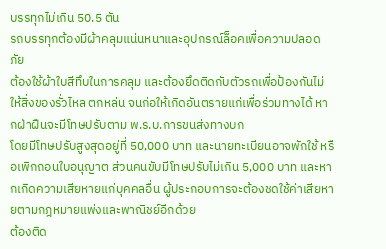บรรทุกไม่เกิน 50.5 ตัน
รถบรรทุกต้องมีผ้าคลุมแน่นหนาและอุปกรณ์ล็อคเพื่อความปลอดภัย
ต้องใช้ผ้าใบสีทึบในการคลุม และต้องยึดติดกับตัวรถเพื่อป้องกันไม่ให้สิ่งของรั่วไหล ตกหล่น จนก่อให้เกิดอันตรายแก่เพื่อร่วมทางได้ หากฝ่าฝืนจะมีโทษปรับตาม พ.ร.บ.การขนส่งทางบก
โดยมีโทษปรับสูงสุดอยู่ที่ 50,000 บาท และนายทะเบียนอาจพักใช้ หรือเพิกถอนใบอนุญาต ส่วนคนขับมีโทษปรับไม่เกิน 5,000 บาท และหากเกิดความเสียหายแก่บุคคลอื่น ผู้ประกอบการจะต้องชดใช้ค่าเสียหายตามกฎหมายแพ่งและพาณิชย์อีกด้วย
ต้องติด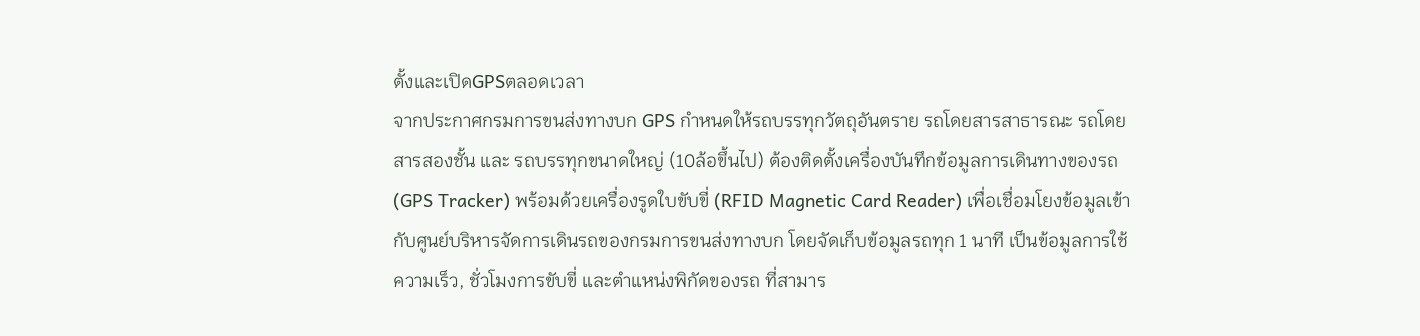ตั้งและเปิดGPSตลอดเวลา
จากประกาศกรมการขนส่งทางบก GPS กำหนดให้รถบรรทุกวัตถุอันตราย รถโดยสารสาธารณะ รถโดยสารสองชั้น และ รถบรรทุกขนาดใหญ่ (10ล้อขึ้นไป) ต้องติดตั้งเครื่องบันทึกข้อมูลการเดินทางของรถ (GPS Tracker) พร้อมด้วยเครื่องรูดใบขับขี่ (RFID Magnetic Card Reader) เพื่อเชื่อมโยงข้อมูลเข้ากับศูนย์บริหารจัดการเดินรถของกรมการขนส่งทางบก โดยจัดเก็บข้อมูลรถทุก 1 นาที เป็นข้อมูลการใช้ความเร็ว, ชั่วโมงการขับขี่ และตำแหน่งพิกัดของรถ ที่สามาร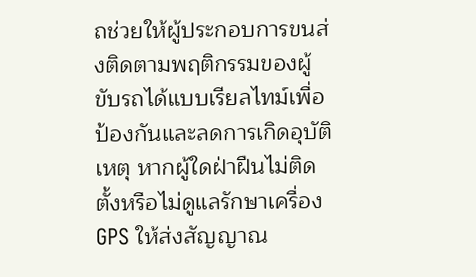ถช่วยให้ผู้ประกอบการขนส่งติดตามพฤติกรรมของผู้ขับรถได้แบบเรียลไทม์เพื่อป้องกันและลดการเกิดอุบัติเหตุ หากผู้ใดฝ่าฝืนไม่ติดตั้งหรือไม่ดูแลรักษาเครื่องGPS ให้ส่งสัญญาณ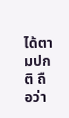ได้ตามปกติ ถือว่า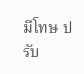มีโทษ ปรับ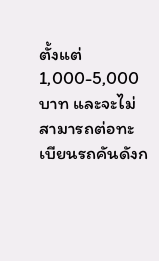ตั้งแต่ 1,000-5,000 บาท และจะไม่สามารถต่อทะเบียนรถคันดังก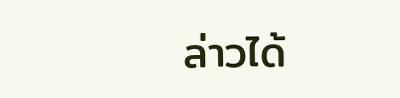ล่าวได้